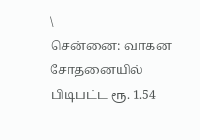\
சென்னை: வாகன சோதனையில் பிடிபட்ட ரூ. 1.54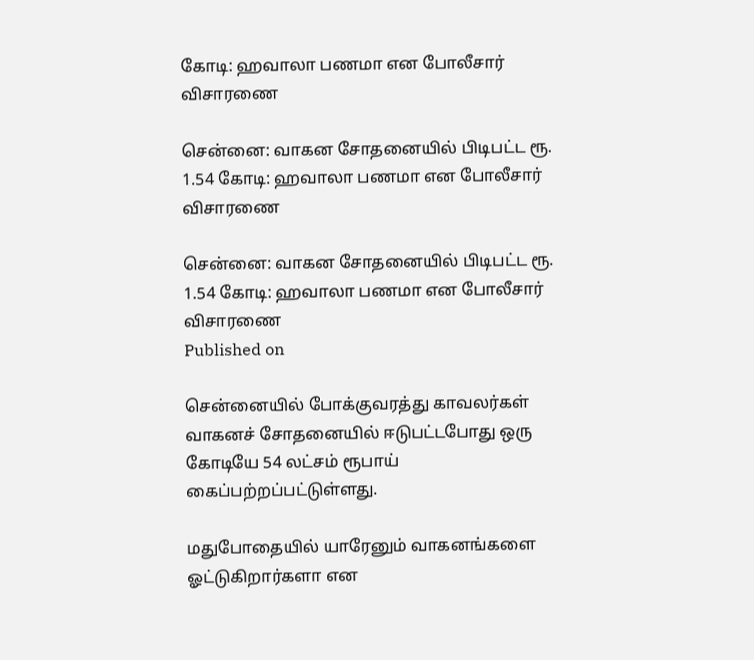கோடி: ஹவாலா பணமா என போலீசார் விசாரணை

சென்னை: வாகன சோதனையில் பிடிபட்ட ரூ. 1.54 கோடி: ஹவாலா பணமா என போலீசார் விசாரணை

சென்னை: வாகன சோதனையில் பிடிபட்ட ரூ. 1.54 கோடி: ஹவாலா பணமா என போலீசார் விசாரணை
Published on

சென்னையில் போக்குவரத்து காவலர்கள் வாகனச் சோதனையில் ஈடுபட்டபோது ஒரு கோடியே 54 லட்சம் ரூபாய் கைப்பற்றப்பட்டுள்ளது.

மதுபோதையில் யாரேனும் வாகனங்களை ஓட்டுகிறார்களா என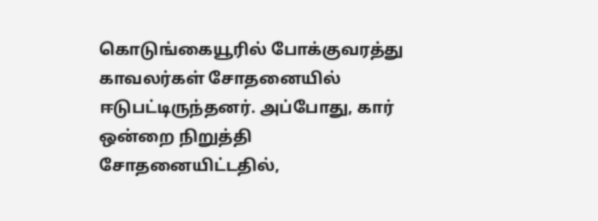கொடுங்கையூரில் போக்குவரத்து காவலர்கள் சோதனையில் ஈடுபட்டிருந்தனர். அப்போது, கார் ஒன்றை நிறுத்தி சோதனையிட்டதில்,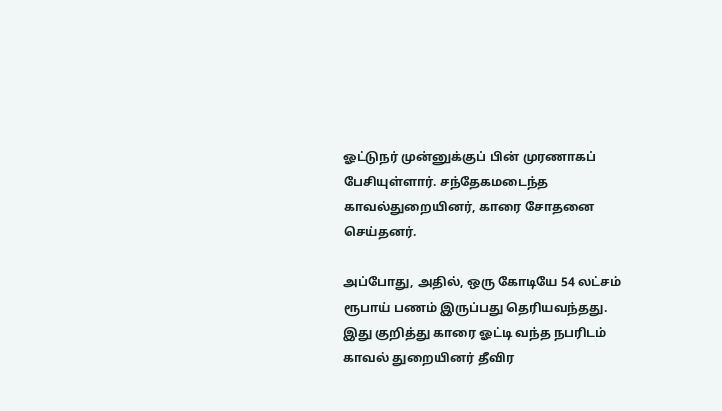ஓட்டுநர் முன்னுக்குப் பின் முரணாகப் பேசியுள்ளார். சந்தேகமடைந்த காவல்துறையினர், காரை சோதனை செய்தனர்.

அப்போது, அதில், ஒரு கோடியே 54 லட்சம் ரூபாய் பணம் இருப்பது தெரியவந்தது. இது குறித்து காரை ஓட்டி வந்த நபரிடம் காவல் துறையினர் தீவிர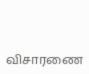விசாரணை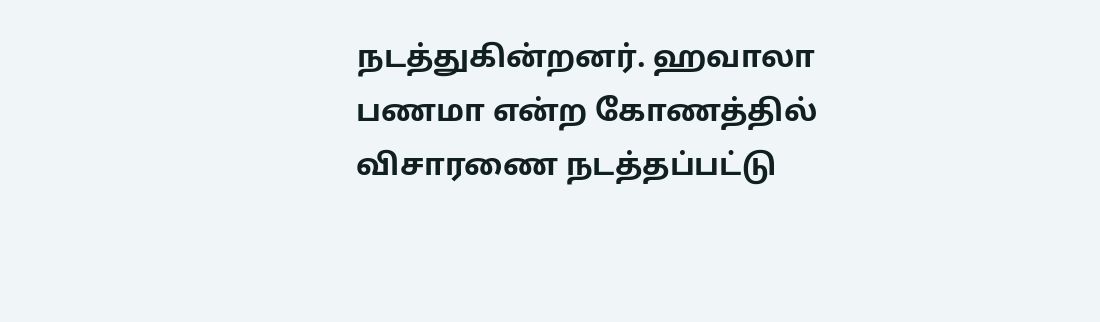நடத்துகின்றனர். ஹவாலா பணமா என்ற கோணத்தில் விசாரணை நடத்தப்பட்டு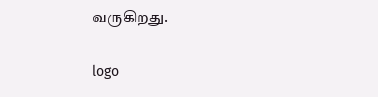வருகிறது.

logo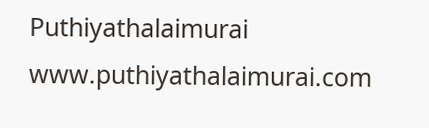Puthiyathalaimurai
www.puthiyathalaimurai.com